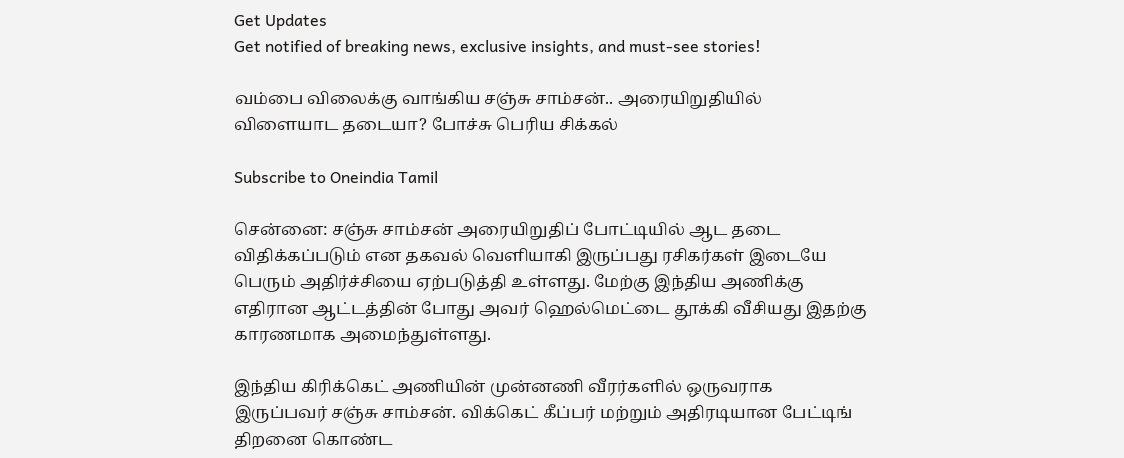Get Updates
Get notified of breaking news, exclusive insights, and must-see stories!

வம்பை விலைக்கு வாங்கிய சஞ்சு சாம்சன்.. அரையிறுதியில் விளையாட தடையா? போச்சு பெரிய சிக்கல்

Subscribe to Oneindia Tamil

சென்னை: சஞ்சு சாம்சன் அரையிறுதிப் போட்டியில் ஆட தடை விதிக்கப்படும் என தகவல் வெளியாகி இருப்பது ரசிகர்கள் இடையே பெரும் அதிர்ச்சியை ஏற்படுத்தி உள்ளது. மேற்கு இந்திய அணிக்கு எதிரான ஆட்டத்தின் போது அவர் ஹெல்மெட்டை தூக்கி வீசியது இதற்கு காரணமாக அமைந்துள்ளது.

இந்திய கிரிக்கெட் அணியின் முன்னணி வீரர்களில் ஒருவராக இருப்பவர் சஞ்சு சாம்சன். விக்கெட் கீப்பர் மற்றும் அதிரடியான பேட்டிங் திறனை கொண்ட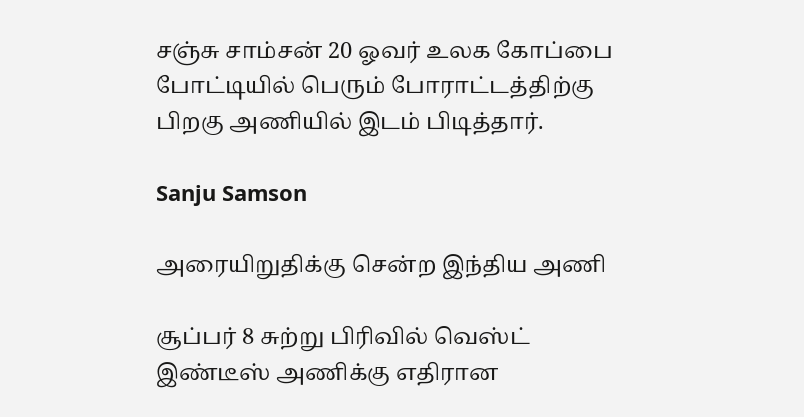சஞ்சு சாம்சன் 20 ஓவர் உலக கோப்பை போட்டியில் பெரும் போராட்டத்திற்கு பிறகு அணியில் இடம் பிடித்தார்.

Sanju Samson

அரையிறுதிக்கு சென்ற இந்திய அணி

சூப்பர் 8 சுற்று பிரிவில் வெஸ்ட் இண்டீஸ் அணிக்கு எதிரான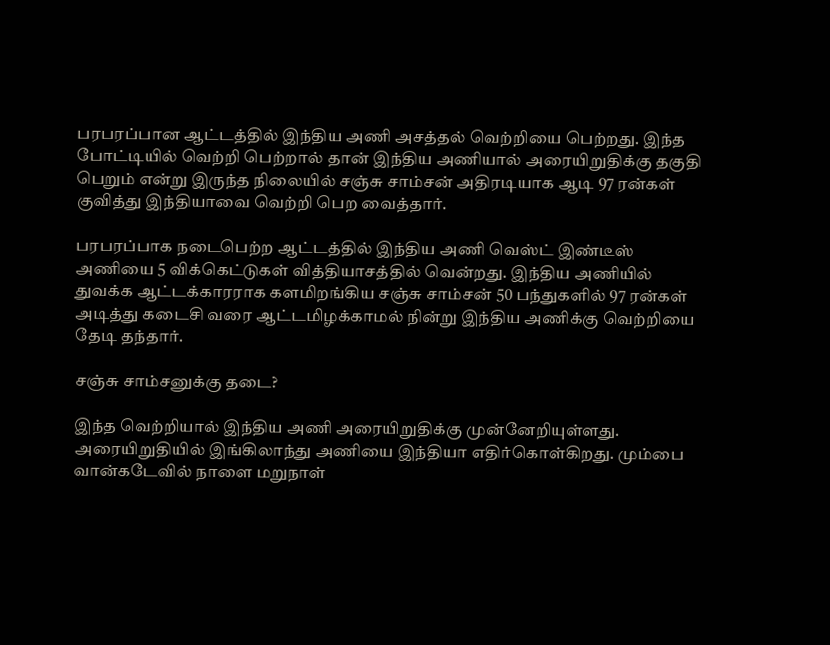பரபரப்பான ஆட்டத்தில் இந்திய அணி அசத்தல் வெற்றியை பெற்றது. இந்த போட்டியில் வெற்றி பெற்றால் தான் இந்திய அணியால் அரையிறுதிக்கு தகுதி பெறும் என்று இருந்த நிலையில் சஞ்சு சாம்சன் அதிரடியாக ஆடி 97 ரன்கள் குவித்து இந்தியாவை வெற்றி பெற வைத்தார்.

பரபரப்பாக நடைபெற்ற ஆட்டத்தில் இந்திய அணி வெஸ்ட் இண்டீஸ் அணியை 5 விக்கெட்டுகள் வித்தியாசத்தில் வென்றது. இந்திய அணியில் துவக்க ஆட்டக்காரராக களமிறங்கிய சஞ்சு சாம்சன் 50 பந்துகளில் 97 ரன்கள் அடித்து கடைசி வரை ஆட்டமிழக்காமல் நின்று இந்திய அணிக்கு வெற்றியை தேடி தந்தார்.

சஞ்சு சாம்சனுக்கு தடை?

இந்த வெற்றியால் இந்திய அணி அரையிறுதிக்கு முன்னேறியுள்ளது. அரையிறுதியில் இங்கிலாந்து அணியை இந்தியா எதிர்கொள்கிறது. மும்பை வான்கடேவில் நாளை மறுநாள்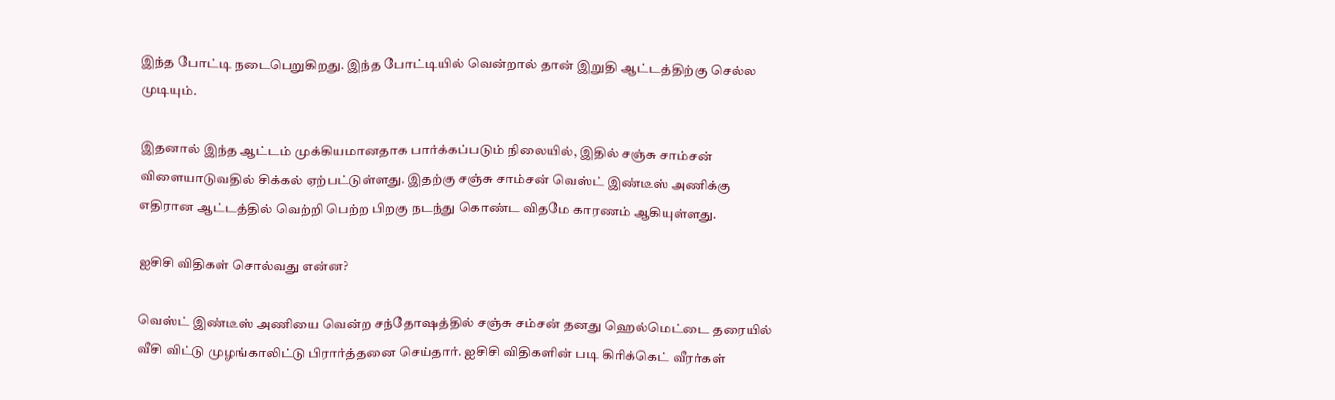இந்த போட்டி நடைபெறுகிறது. இந்த போட்டியில் வென்றால் தான் இறுதி ஆட்டத்திற்கு செல்ல முடியும்.

இதனால் இந்த ஆட்டம் முக்கியமானதாக பார்க்கப்படும் நிலையில், இதில் சஞ்சு சாம்சன் விளையாடுவதில் சிக்கல் ஏற்பட்டுள்ளது. இதற்கு சஞ்சு சாம்சன் வெஸ்ட் இண்டீஸ் அணிக்கு எதிரான ஆட்டத்தில் வெற்றி பெற்ற பிறகு நடந்து கொண்ட விதமே காரணம் ஆகியுள்ளது.

ஐசிசி விதிகள் சொல்வது என்ன?

வெஸ்ட் இண்டீஸ் அணியை வென்ற சந்தோஷத்தில் சஞ்சு சம்சன் தனது ஹெல்மெட்டை தரையில் வீசி விட்டு முழங்காலிட்டு பிரார்த்தனை செய்தார். ஐசிசி விதிகளின் படி கிரிக்கெட் வீரர்கள்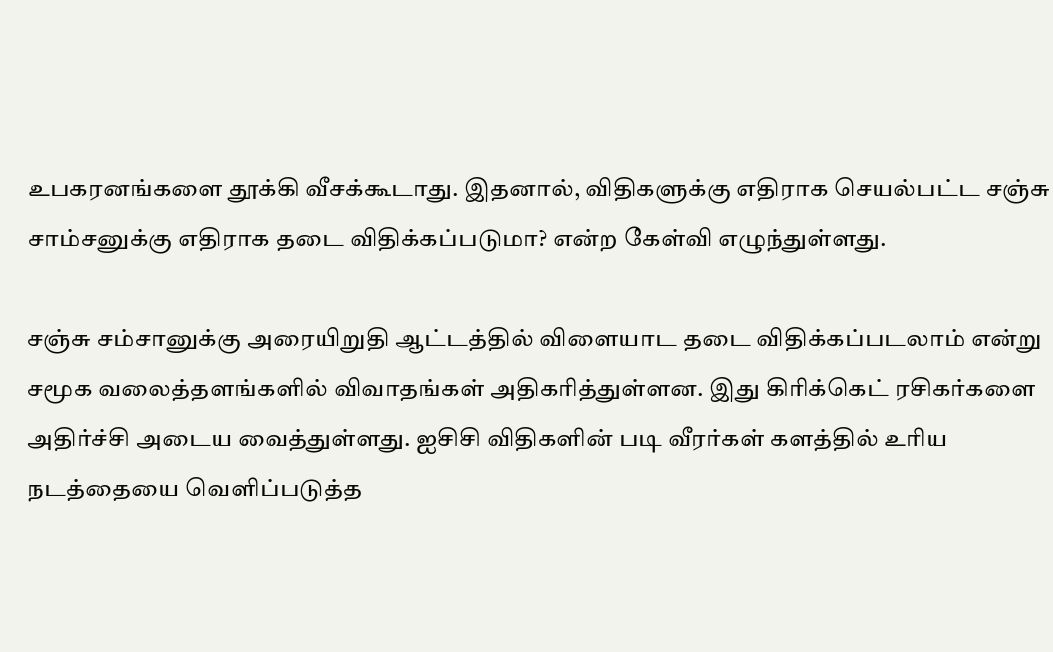உபகரனங்களை தூக்கி வீசக்கூடாது. இதனால், விதிகளுக்கு எதிராக செயல்பட்ட சஞ்சு சாம்சனுக்கு எதிராக தடை விதிக்கப்படுமா? என்ற கேள்வி எழுந்துள்ளது.

சஞ்சு சம்சானுக்கு அரையிறுதி ஆட்டத்தில் விளையாட தடை விதிக்கப்படலாம் என்று சமூக வலைத்தளங்களில் விவாதங்கள் அதிகரித்துள்ளன. இது கிரிக்கெட் ரசிகர்களை அதிர்ச்சி அடைய வைத்துள்ளது. ஐசிசி விதிகளின் படி வீரர்கள் களத்தில் உரிய நடத்தையை வெளிப்படுத்த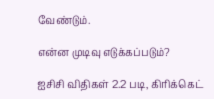வேண்டும்.

என்ன முடிவு எடுக்கப்படும்?

ஐசிசி விதிகள் 2.2 படி, கிரிக்கெட்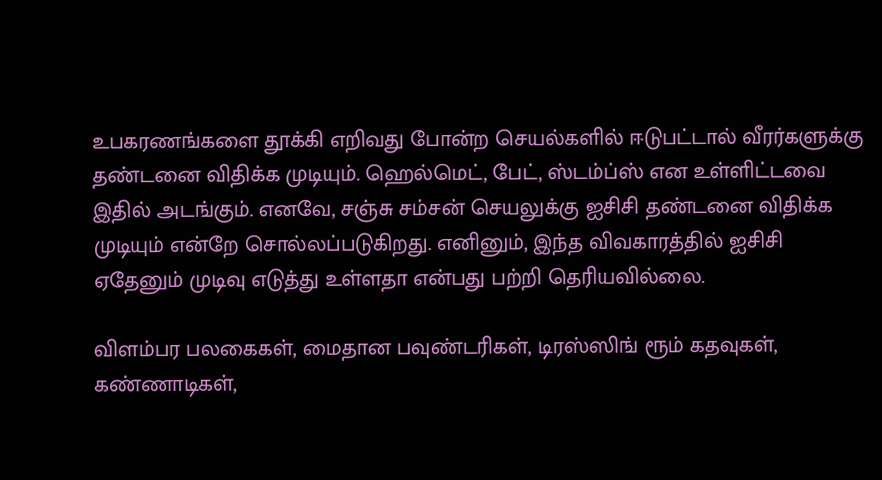உபகரணங்களை தூக்கி எறிவது போன்ற செயல்களில் ஈடுபட்டால் வீரர்களுக்கு தண்டனை விதிக்க முடியும். ஹெல்மெட், பேட், ஸ்டம்ப்ஸ் என உள்ளிட்டவை இதில் அடங்கும். எனவே, சஞ்சு சம்சன் செயலுக்கு ஐசிசி தண்டனை விதிக்க முடியும் என்றே சொல்லப்படுகிறது. எனினும், இந்த விவகாரத்தில் ஐசிசி ஏதேனும் முடிவு எடுத்து உள்ளதா என்பது பற்றி தெரியவில்லை.

விளம்பர பலகைகள், மைதான பவுண்டரிகள், டிரஸ்ஸிங் ரூம் கதவுகள், கண்ணாடிகள்,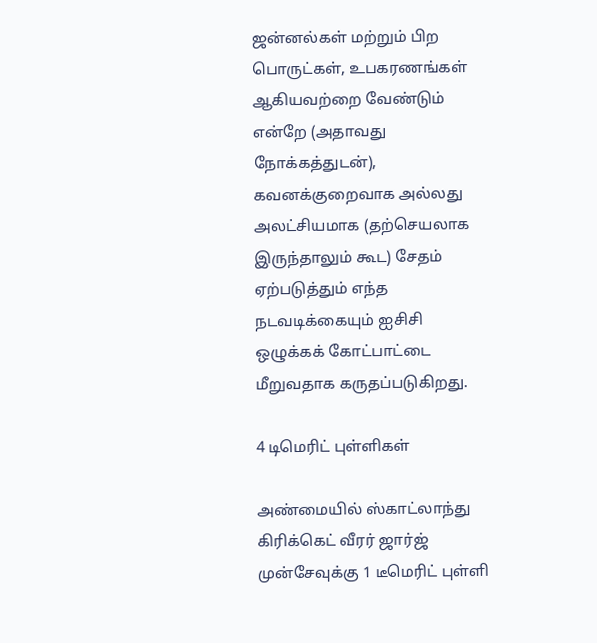ஜன்னல்கள் மற்றும் பிற பொருட்கள், உபகரணங்கள் ஆகியவற்றை வேண்டும் என்றே (அதாவது நோக்கத்துடன்), கவனக்குறைவாக அல்லது அலட்சியமாக (தற்செயலாக இருந்தாலும் கூட) சேதம் ஏற்படுத்தும் எந்த நடவடிக்கையும் ஐசிசி ஒழுக்கக் கோட்பாட்டை மீறுவதாக கருதப்படுகிறது.

4 டிமெரிட் புள்ளிகள்

அண்மையில் ஸ்காட்லாந்து கிரிக்கெட் வீரர் ஜார்ஜ் முன்சேவுக்கு 1 டீமெரிட் புள்ளி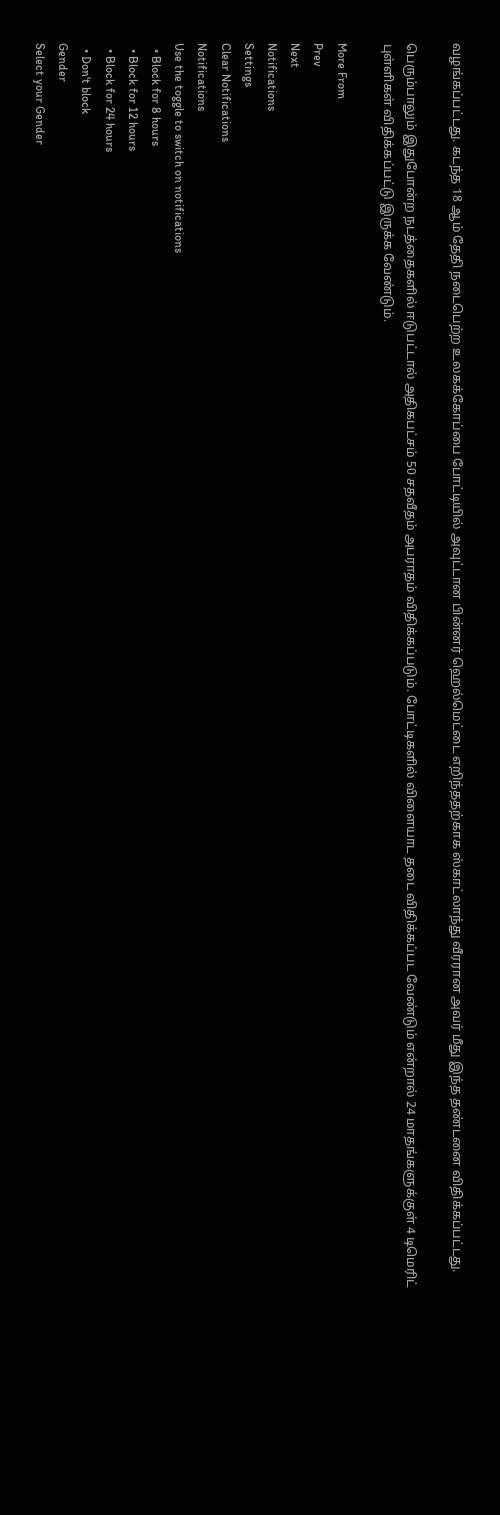வழங்கப்பட்டது. கடந்த 18 ஆம் தேதி நடைபெற்ற உலகக்கோப்பை போட்டியில் அவுட்டான பின்னர் ஹெல்மெட்டை எறிந்ததற்காக ஸ்காட்லாந்து வீரரான அவர் மீது இந்த தண்டனை விதிக்கப்பட்டது.

பெரும்பாலும் இதுபோன்ற நடத்தைகளில் ஈடுபட்டால் அதிகபட்சம் 50 சதவீதம் அபராதம் விதிக்கப்படும். போட்டிகளில் விளையாட தடை விதிக்கப்பட வேண்டும் என்றால் 24 மாதங்களுக்குள் 4 டிமெரிட் புள்ளிகள் விதிக்கப்பட்டு இருக்க வேண்டும்.

More From
Prev
Next
Notifications
Settings
Clear Notifications
Notifications
Use the toggle to switch on notifications
  • Block for 8 hours
  • Block for 12 hours
  • Block for 24 hours
  • Don't block
Gender
Select your Gender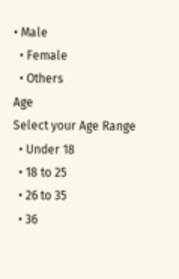• Male
  • Female
  • Others
Age
Select your Age Range
  • Under 18
  • 18 to 25
  • 26 to 35
  • 36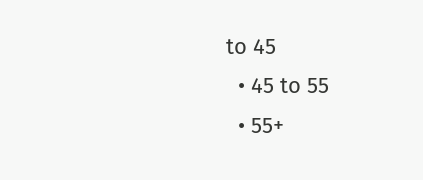to 45
  • 45 to 55
  • 55+